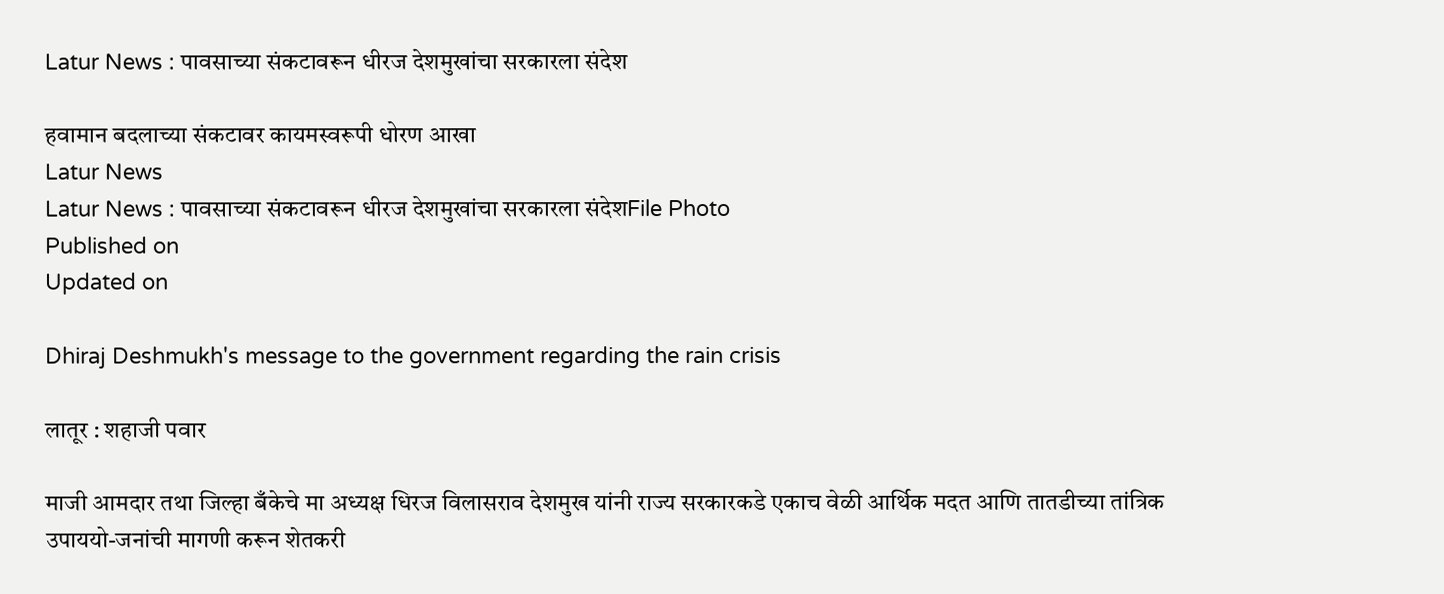Latur News : पावसाच्या संकटावरून धीरज देशमुखांचा सरकारला संदेश

हवामान बदलाच्या संकटावर कायमस्वरूपी धोरण आखा
Latur News
Latur News : पावसाच्या संकटावरून धीरज देशमुखांचा सरकारला संदेशFile Photo
Published on
Updated on

Dhiraj Deshmukh's message to the government regarding the rain crisis

लातूर : शहाजी पवार

माजी आमदार तथा जिल्हा बँकेचे मा अध्यक्ष धिरज विलासराव देशमुख यांनी राज्य सरकारकडे एकाच वेळी आर्थिक मदत आणि तातडीच्या तांत्रिक उपाययो-जनांची मागणी करून शेतकरी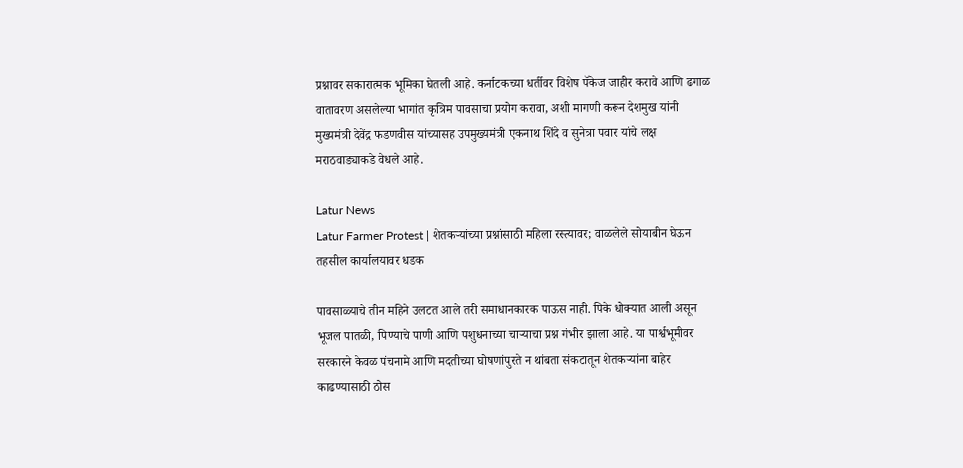प्रश्नावर सकारात्मक भूमिका घेतली आहे. कर्नाटकच्या धर्तीवर विशेष पॅकेज जाहीर करावे आणि ढगाळ वातावरण असलेल्या भागांत कृत्रिम पावसाचा प्रयोग करावा, अशी मागणी करून देशमुख यांनी मुख्यमंत्री देवेंद्र फडणवीस यांच्यासह उपमुख्यमंत्री एकनाथ शिंदे व सुनेत्रा पवार यांचे लक्ष मराठवाड्याकडे वेधले आहे.

Latur News
Latur Farmer Protest | शेतकऱ्यांच्या प्रश्नांसाठी महिला रस्त्यावर; वाळलेले सोयाबीन घेऊन तहसील कार्यालयावर धडक

पावसाळ्याचे तीन महिने उलटत आले तरी समाधानकारक पाऊस नाही. पिके धोक्यात आली असून भूजल पातळी, पिण्याचे पाणी आणि पशुधनाच्या चाऱ्याचा प्रश्न गंभीर झाला आहे. या पार्श्वभूमीवर सरकारने केवळ पंचनामे आणि मदतीच्या घोषणांपुरते न थांबता संकटातून शेतकऱ्यांना बाहेर काढण्यासाठी ठोस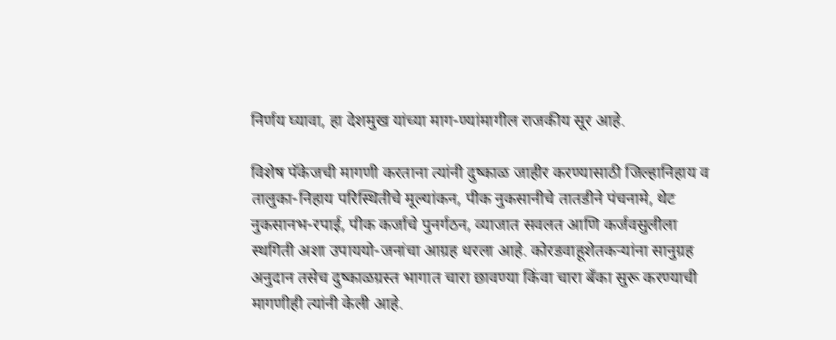निर्णय घ्यावा, हा देशमुख यांच्या माग-ण्यांमागील राजकीय सूर आहे.

विशेष पॅकेजची मागणी करताना त्यांनी दुष्काळ जाहीर करण्यासाठी जिल्हानिहाय व तालुका-निहाय परिस्थितीचे मूल्यांकन, पीक नुकसानीचे तातडीने पंचनामे, थेट नुकसानभ-रपाई, पीक कर्जाचे पुनर्गठन, व्याजात सवलत आणि कर्जवसुलीला स्थगिती अशा उपाययो-जनांचा आग्रह धरला आहे. कोरडवाहूशेतकऱ्यांना सानुग्रह अनुदान तसेच दुष्काळग्रस्त भागात चारा छावण्या किंवा चारा बँका सुरू करण्याची मागणीही त्यांनी केली आहे.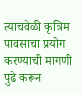त्याचवेळी कृत्रिम पावसाचा प्रयोग करण्याची मागणी पुढे करून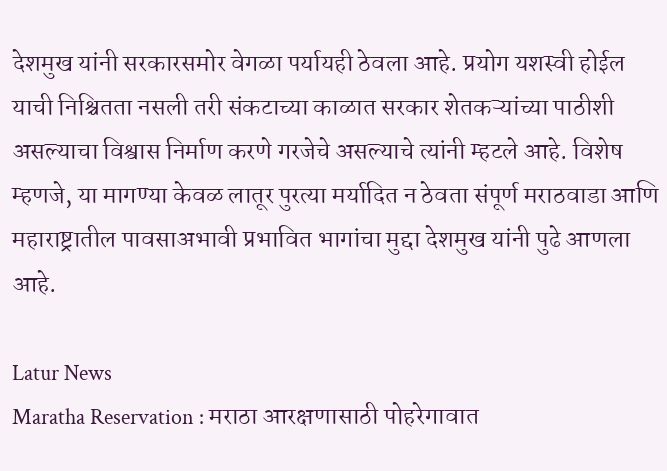देशमुख यांनी सरकारसमोर वेगळा पर्यायही ठेवला आहे. प्रयोग यशस्वी होईल याची निश्चितता नसली तरी संकटाच्या काळात सरकार शेतकऱ्यांच्या पाठीशी असल्याचा विश्वास निर्माण करणे गरजेचे असल्याचे त्यांनी म्हटले आहे. विशेष म्हणजे, या मागण्या केवळ लातूर पुरत्या मर्यादित न ठेवता संपूर्ण मराठवाडा आणि महाराष्ट्रातील पावसाअभावी प्रभावित भागांचा मुद्दा देशमुख यांनी पुढे आणला आहे.

Latur News
Maratha Reservation : मराठा आरक्षणासाठी पोहरेगावात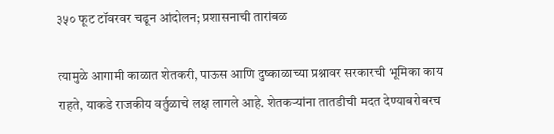३५० फूट टॉवरवर चढून आंदोलन; प्रशासनाची तारांबळ

त्यामुळे आगामी काळात शेतकरी, पाऊस आणि दुष्काळाच्या प्रश्नावर सरकारची भूमिका काय राहते, याकडे राजकीय वर्तुळाचे लक्ष लागले आहे. शेतकऱ्यांना तातडीची मदत देण्याबरोबरच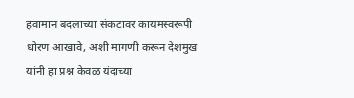हवामान बदलाच्या संकटावर कायमस्वरूपी धोरण आखावे, अशी मागणी करून देशमुख यांनी हा प्रश्न केवळ यंदाच्या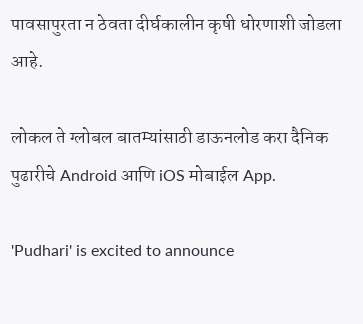पावसापुरता न ठेवता दीर्घकालीन कृषी धोरणाशी जोडला आहे.

लोकल ते ग्लोबल बातम्यांसाठी डाऊनलोड करा दैनिक पुढारीचे Android आणि iOS मोबाईल App.

'Pudhari' is excited to announce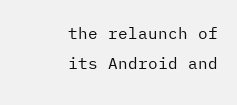the relaunch of its Android and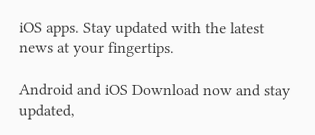iOS apps. Stay updated with the latest news at your fingertips.

Android and iOS Download now and stay updated,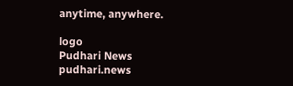anytime, anywhere.

logo
Pudhari News
pudhari.news